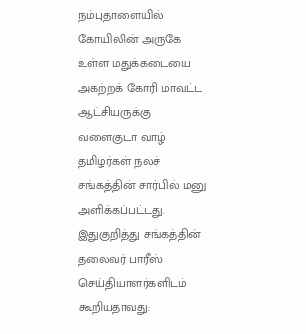நம்புதாளையில் கோயிலின் அருகே உள்ள மதுக்கடையை அகற்றக் கோரி மாவட்ட ஆட்சியருக்கு வளைகுடா வாழ் தமிழர்கள் நலச் சங்கத்தின் சார்பில் மனு அளிக்கப்பட்டது.
இதுகுறித்து சங்கத்தின் தலைவர் பாரீஸ் செய்தியாளர்களிடம் கூறியதாவது: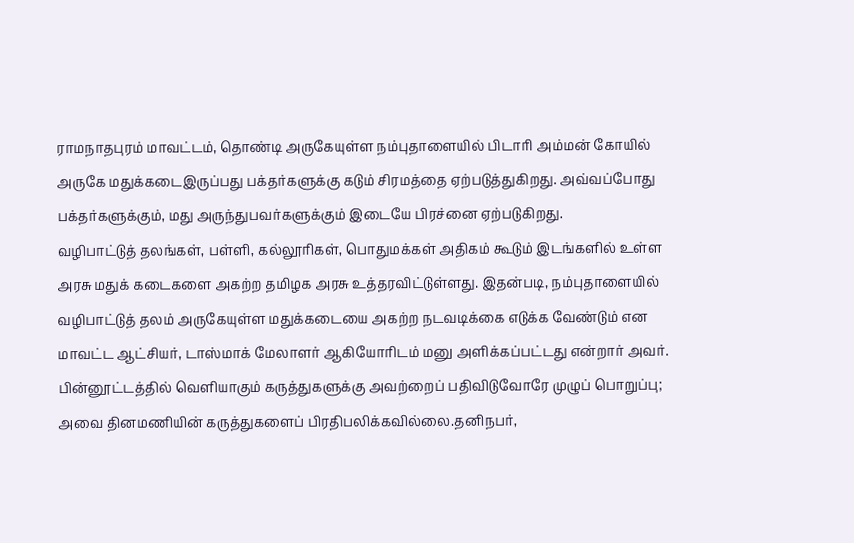ராமநாதபுரம் மாவட்டம், தொண்டி அருகேயுள்ள நம்புதாளையில் பிடாரி அம்மன் கோயில் அருகே மதுக்கடைஇருப்பது பக்தர்களுக்கு கடும் சிரமத்தை ஏற்படுத்துகிறது. அவ்வப்போது பக்தர்களுக்கும், மது அருந்துபவர்களுக்கும் இடையே பிரச்னை ஏற்படுகிறது.
வழிபாட்டுத் தலங்கள், பள்ளி, கல்லூரிகள், பொதுமக்கள் அதிகம் கூடும் இடங்களில் உள்ள அரசு மதுக் கடைகளை அகற்ற தமிழக அரசு உத்தரவிட்டுள்ளது. இதன்படி, நம்புதாளையில் வழிபாட்டுத் தலம் அருகேயுள்ள மதுக்கடையை அகற்ற நடவடிக்கை எடுக்க வேண்டும் என மாவட்ட ஆட்சியர், டாஸ்மாக் மேலாளர் ஆகியோரிடம் மனு அளிக்கப்பட்டது என்றார் அவர்.
பின்னூட்டத்தில் வெளியாகும் கருத்துகளுக்கு அவற்றைப் பதிவிடுவோரே முழுப் பொறுப்பு; அவை தினமணியின் கருத்துகளைப் பிரதிபலிக்கவில்லை.தனிநபர்,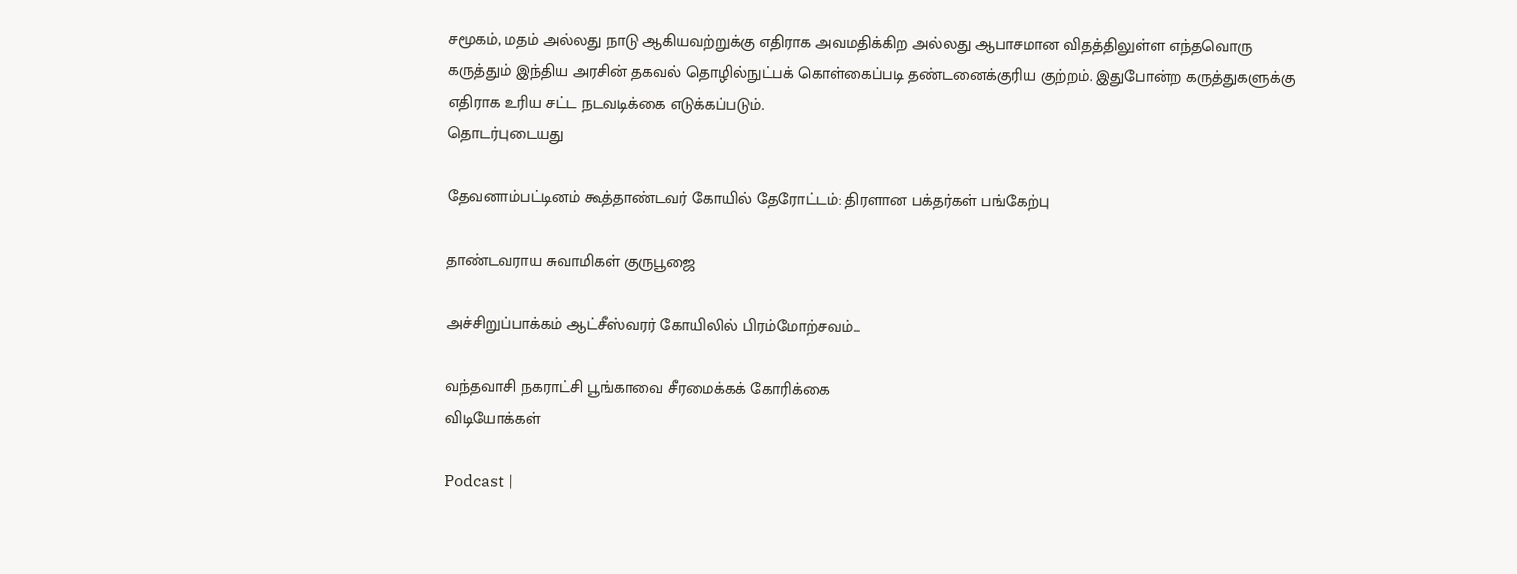சமூகம், மதம் அல்லது நாடு ஆகியவற்றுக்கு எதிராக அவமதிக்கிற அல்லது ஆபாசமான விதத்திலுள்ள எந்தவொரு கருத்தும் இந்திய அரசின் தகவல் தொழில்நுட்பக் கொள்கைப்படி தண்டனைக்குரிய குற்றம். இதுபோன்ற கருத்துகளுக்கு எதிராக உரிய சட்ட நடவடிக்கை எடுக்கப்படும்.
தொடர்புடையது

தேவனாம்பட்டினம் கூத்தாண்டவர் கோயில் தேரோட்டம்: திரளான பக்தர்கள் பங்கேற்பு

தாண்டவராய சுவாமிகள் குருபூஜை

அச்சிறுப்பாக்கம் ஆட்சீஸ்வரர் கோயிலில் பிரம்மோற்சவம்...

வந்தவாசி நகராட்சி பூங்காவை சீரமைக்கக் கோரிக்கை
விடியோக்கள்

Podcast |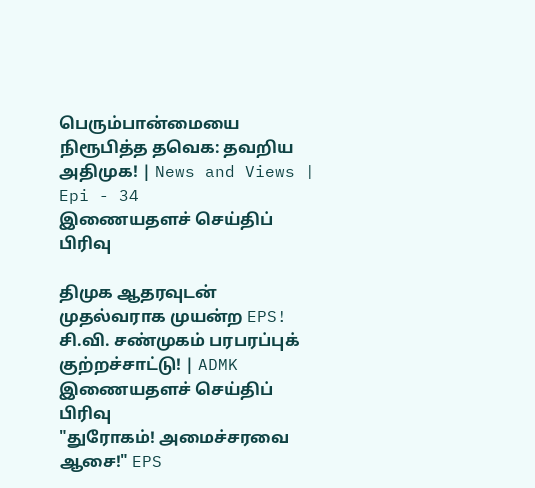பெரும்பான்மையை நிரூபித்த தவெக: தவறிய அதிமுக! | News and Views | Epi - 34
இணையதளச் செய்திப் பிரிவு

திமுக ஆதரவுடன் முதல்வராக முயன்ற EPS! சி.வி. சண்முகம் பரபரப்புக் குற்றச்சாட்டு! | ADMK
இணையதளச் செய்திப் பிரிவு
"துரோகம்! அமைச்சரவை ஆசை!" EPS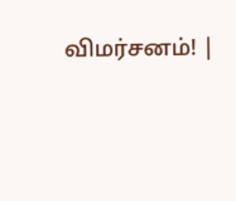விமர்சனம்! |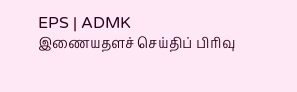EPS | ADMK
இணையதளச் செய்திப் பிரிவு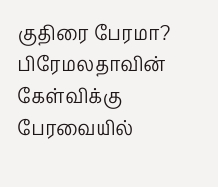குதிரை பேரமா? பிரேமலதாவின் கேள்விக்கு பேரவையில்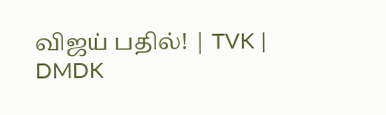விஜய் பதில்! | TVK | DMDK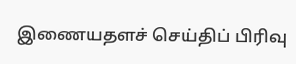இணையதளச் செய்திப் பிரிவு